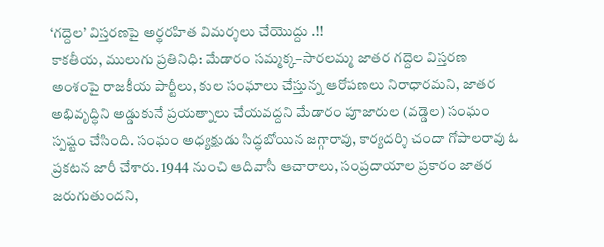‘గద్దెల’ విస్తరణపై అర్థరహిత విమర్శలు చేయొద్దు .!!
కాకతీయ, ములుగు ప్రతినిధి: మేడారం సమ్మక్క–సారలమ్మ జాతర గద్దెల విస్తరణ అంశంపై రాజకీయ పార్టీలు, కుల సంఘాలు చేస్తున్న ఆరోపణలు నిరాధారమని, జాతర అభివృద్ధిని అడ్డుకునే ప్రయత్నాలు చేయవద్దని మేడారం పూజారుల (వడ్డెల) సంఘం స్పష్టం చేసింది. సంఘం అధ్యక్షుడు సిద్ధబోయిన జగ్గారావు, కార్యదర్శి చందా గోపాలరావు ఓ ప్రకటన జారీ చేశారు. 1944 నుంచి ఆదివాసీ ఆచారాలు, సంప్రదాయాల ప్రకారం జాతర జరుగుతుందని,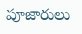పూజారులు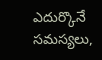ఎదుర్కొనే సమస్యలు,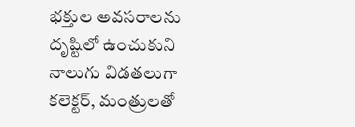భక్తుల అవసరాలను దృష్టిలో ఉంచుకుని నాలుగు విడతలుగా కలెక్టర్, మంత్రులతో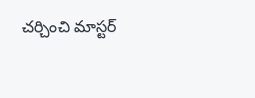చర్చించి మాస్టర్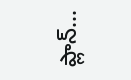ప్లాన్...